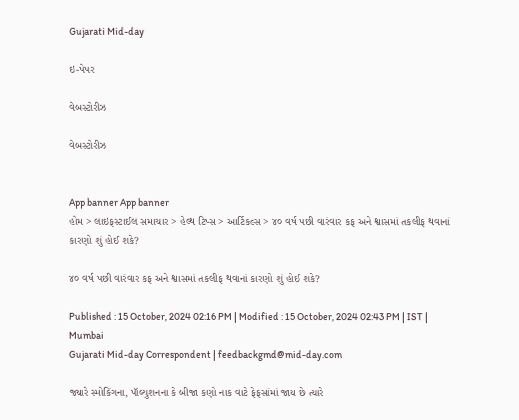Gujarati Mid-day

ઇ-પેપર

વેબસ્ટોરીઝ

વેબસ્ટોરીઝ


App banner App banner
હોમ > લાઇફસ્ટાઈલ સમાચાર > હેલ્થ ટિપ્સ > આર્ટિકલ્સ > ૪૦ વર્ષ પછી વારંવાર કફ અને શ્વાસમાં તકલીફ થવાનાં કારણો શું હોઈ શકે?

૪૦ વર્ષ પછી વારંવાર કફ અને શ્વાસમાં તકલીફ થવાનાં કારણો શું હોઈ શકે?

Published : 15 October, 2024 02:16 PM | Modified : 15 October, 2024 02:43 PM | IST | Mumbai
Gujarati Mid-day Correspondent | feedbackgmd@mid-day.com

જ્યારે સ્મોકિંગના, પૉલ્યુશનના કે બીજા કણો નાક વાટે ફેફસાંમાં જાય છે ત્યારે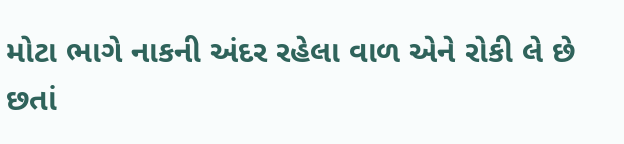મોટા ભાગે નાકની અંદર રહેલા વાળ એને રોકી લે છે છતાં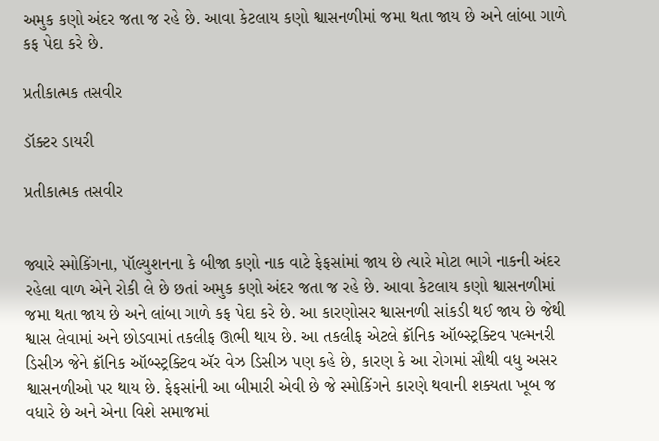અમુક કણો અંદર જતા જ રહે છે. આવા કેટલાય કણો શ્વાસનળીમાં જમા થતા જાય છે અને લાંબા ગાળે કફ પેદા કરે છે.

પ્રતીકાત્મક તસવીર

ડૉક્ટર ડાયરી

પ્રતીકાત્મક તસવીર


જ્યારે સ્મોકિંગના, પૉલ્યુશનના કે બીજા કણો નાક વાટે ફેફસાંમાં જાય છે ત્યારે મોટા ભાગે નાકની અંદર રહેલા વાળ એને રોકી લે છે છતાં અમુક કણો અંદર જતા જ રહે છે. આવા કેટલાય કણો શ્વાસનળીમાં જમા થતા જાય છે અને લાંબા ગાળે કફ પેદા કરે છે. આ કારણોસર શ્વાસનળી સાંકડી થઈ જાય છે જેથી શ્વાસ લેવામાં અને છોડવામાં તકલીફ ઊભી થાય છે. આ તકલીફ એટલે ક્રૉનિક ઑબ્સ્ટ્રક્ટિવ પલ્મનરી ડિસીઝ જેને ક્રૉનિક ઑબ્સ્ટ્રક્ટિવ ઍર વેઝ ડિસીઝ પણ કહે છે, કારણ કે આ રોગમાં સૌથી વધુ અસર શ્વાસનળીઓ પર થાય છે. ફેફસાંની આ બીમારી એવી છે જે સ્મોકિંગને કારણે થવાની શક્યતા ખૂબ જ વધારે છે અને એના વિશે સમાજમાં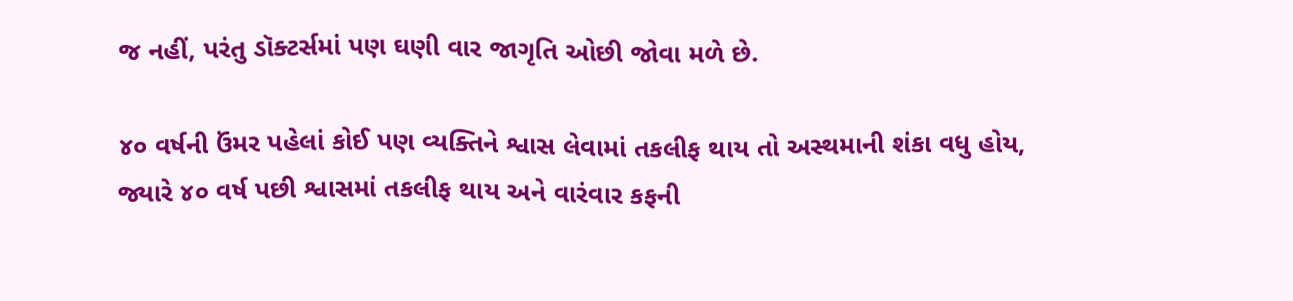જ નહીં, પરંતુ ડૉક્ટર્સમાં પણ ઘણી વાર જાગૃતિ ઓછી જોવા મળે છે.

૪૦ વર્ષની ઉંમર પહેલાં કોઈ પણ વ્યક્તિને શ્વાસ લેવામાં તકલીફ થાય તો અસ્થમાની શંકા વધુ હોય, જ્યારે ૪૦ વર્ષ પછી શ્વાસમાં તકલીફ થાય અને વારંવાર કફની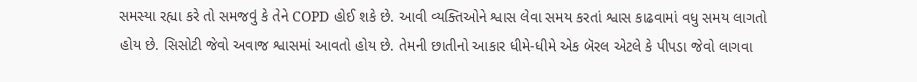સમસ્યા રહ્યા કરે તો સમજવું કે તેને COPD હોઈ શકે છે. આવી વ્યક્તિઓને શ્વાસ લેવા સમય કરતાં શ્વાસ કાઢવામાં વધુ સમય લાગતો હોય છે. સિસોટી જેવો અવાજ શ્વાસમાં આવતો હોય છે. તેમની છાતીનો આકાર ધીમે-ધીમે એક બૅરલ એટલે કે પીપડા જેવો લાગવા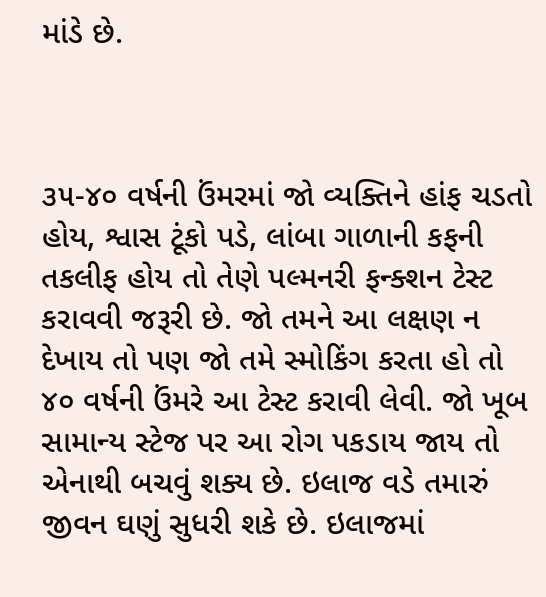માંડે છે.



૩૫-૪૦ વર્ષની ઉંમરમાં જો વ્યક્તિને હાંફ ચડતો હોય, શ્વાસ ટૂંકો પડે, લાંબા ગાળાની કફની તકલીફ હોય તો તેણે પલ્મનરી ફન્ક્શન ટેસ્ટ કરાવવી જરૂરી છે. જો તમને આ લક્ષણ ન દેખાય તો પણ જો તમે સ્મોકિંગ કરતા હો તો ૪૦ વર્ષની ઉંમરે આ ટેસ્ટ કરાવી લેવી. જો ખૂબ સામાન્ય સ્ટેજ પર આ રોગ પકડાય જાય તો એનાથી બચવું શક્ય છે. ઇલાજ વડે તમારું જીવન ઘણું સુધરી શકે છે. ઇલાજમાં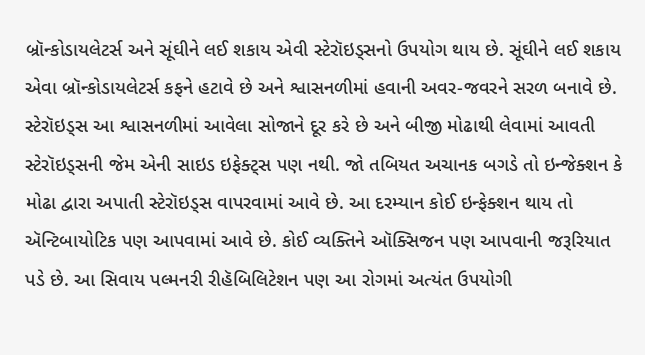બ્રૉન્કોડાયલેટર્સ અને સૂંઘીને લઈ શકાય એવી સ્ટેરૉઇડ્સનો ઉપયોગ થાય છે. સૂંઘીને લઈ શકાય એવા બ્રૉન્કોડાયલેટર્સ કફને હટાવે છે અને શ્વાસનળીમાં હવાની અવર-જવરને સરળ બનાવે છે. સ્ટેરૉઇડ્સ આ શ્વાસનળીમાં આવેલા સોજાને દૂર કરે છે અને બીજી મોઢાથી લેવામાં આવતી સ્ટેરૉઇડ્સની જેમ એની સાઇડ ઇફેક્ટ્સ પણ નથી. જો તબિયત અચાનક બગડે તો ઇન્જેક્શન કે મોઢા દ્વારા અપાતી સ્ટેરૉઇડ્સ વાપરવામાં આવે છે. આ દરમ્યાન કોઈ ઇન્ફેક્શન થાય તો ઍન્ટિબાયોટિક પણ આપવામાં આવે છે. કોઈ વ્યક્તિને ઑક્સિજન પણ આપવાની જરૂરિયાત પડે છે. આ સિવાય પલ્મનરી રીહૅબિલિટેશન પણ આ રોગમાં અત્યંત ઉપયોગી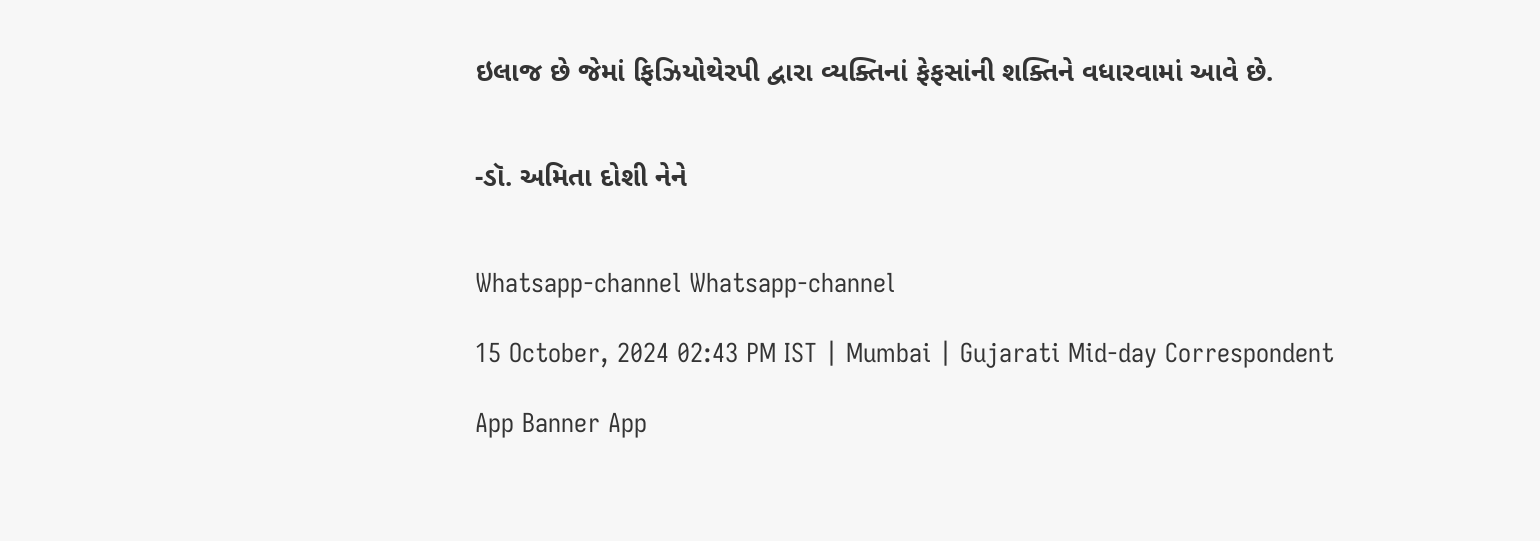ઇલાજ છે જેમાં ફિઝિયોથેરપી દ્વારા વ્યક્તિનાં ફેફસાંની શક્તિને વધારવામાં આવે છે.


-ડૉ. અમિતા દોશી નેને


Whatsapp-channel Whatsapp-channel

15 October, 2024 02:43 PM IST | Mumbai | Gujarati Mid-day Correspondent

App Banner App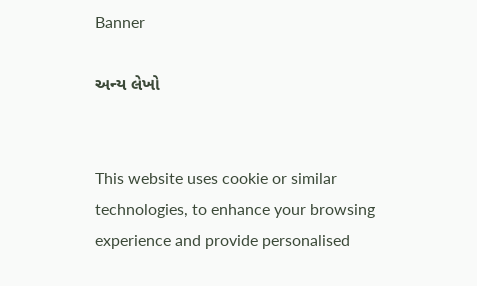Banner

અન્ય લેખો


This website uses cookie or similar technologies, to enhance your browsing experience and provide personalised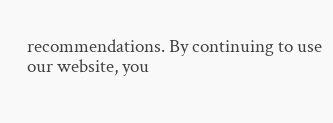recommendations. By continuing to use our website, you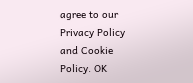agree to our Privacy Policy and Cookie Policy. OK